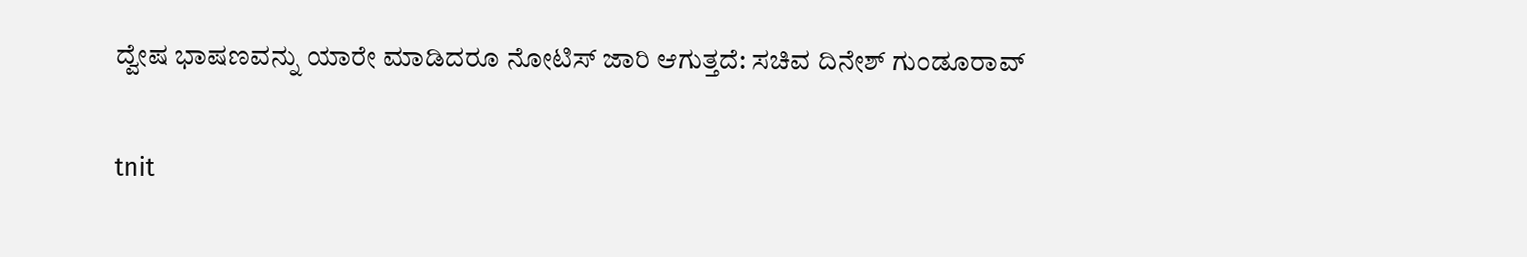ದ್ವೇಷ ಭಾಷಣವನ್ನು ಯಾರೇ ಮಾಡಿದರೂ ನೋಟಿಸ್ ಜಾರಿ ಆಗುತ್ತದೆ: ಸಚಿವ ದಿನೇಶ್ ಗುಂಡೂರಾವ್

tnit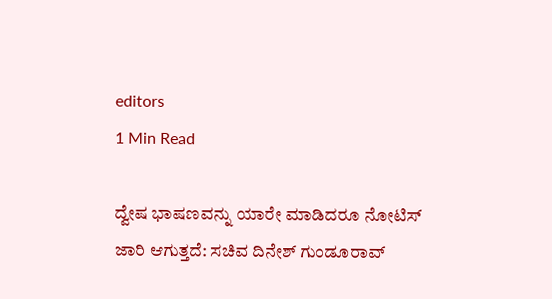editors
1 Min Read

ದ್ವೇಷ ಭಾಷಣವನ್ನು ಯಾರೇ ಮಾಡಿದರೂ ನೋಟಿಸ್ ಜಾರಿ ಆಗುತ್ತದೆ: ಸಚಿವ ದಿನೇಶ್ ಗುಂಡೂರಾವ್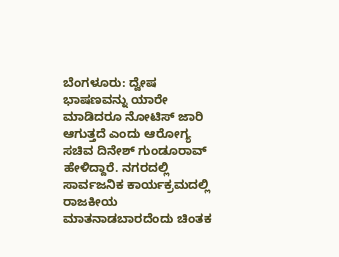ಬೆಂಗಳೂರು: ದ್ವೇಷ ಭಾಷಣವನ್ನು ಯಾರೇ ಮಾಡಿದರೂ ನೋಟಿಸ್ ಜಾರಿ ಆಗುತ್ತದೆ ಎಂದು ಆರೋಗ್ಯ ಸಚಿವ ದಿನೇಶ್ ಗುಂಡೂರಾವ್ ಹೇಳಿದ್ದಾರೆ. ನಗರದಲ್ಲಿ ಸಾರ್ವಜನಿಕ ಕಾರ್ಯಕ್ರಮದಲ್ಲಿ ರಾಜಕೀಯ ಮಾತನಾಡಬಾರದೆಂದು ಚಿಂತಕ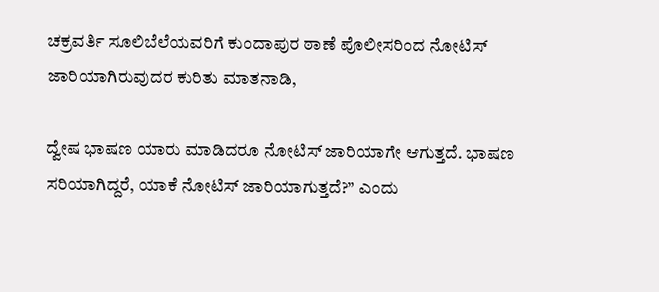ಚಕ್ರವರ್ತಿ ಸೂಲಿಬೆಲೆಯವರಿಗೆ ಕುಂದಾಪುರ ಠಾಣೆ ಪೊಲೀಸರಿಂದ ನೋಟಿಸ್ ಜಾರಿಯಾಗಿರುವುದರ ಕುರಿತು ಮಾತನಾಡಿ,

ದ್ವೇಷ ಭಾಷಣ ಯಾರು ಮಾಡಿದರೂ ನೋಟಿಸ್ ಜಾರಿಯಾಗೇ ಆಗುತ್ತದೆ. ಭಾಷಣ ಸರಿಯಾಗಿದ್ದರೆ, ಯಾಕೆ ನೋಟಿಸ್ ಜಾರಿಯಾಗುತ್ತದೆ?” ಎಂದು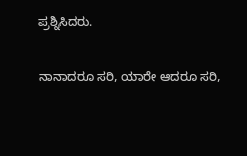ಪ್ರಶ್ನಿಸಿದರು.

ನಾನಾದರೂ ಸರಿ, ಯಾರೇ ಆದರೂ ಸರಿ,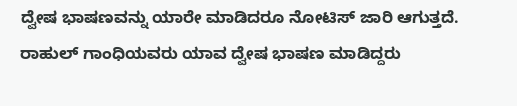ದ್ವೇಷ ಭಾಷಣವನ್ನು ಯಾರೇ ಮಾಡಿದರೂ ನೋಟಿಸ್ ಜಾರಿ ಆಗುತ್ತದೆ. ರಾಹುಲ್ ಗಾಂಧಿಯವರು ಯಾವ ದ್ವೇಷ ಭಾಷಣ ಮಾಡಿದ್ದರು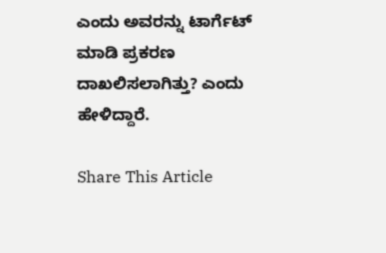ಎಂದು ಅವರನ್ನು ಟಾರ್ಗೆಟ್ ಮಾಡಿ ಪ್ರಕರಣ ದಾಖಲಿಸಲಾಗಿತ್ತು? ಎಂದು ಹೇಳಿದ್ದಾರೆ.

Share This Article